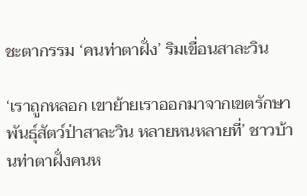ชะตากรรม ‘คนท่าตาฝั่ง’ ริมเขื่อนสาละวิน

‘เราถูกหลอก เขาย้ายเราออกมาจากเขตรักษาพันธุ์สัตว์ป่าสาละวิน หลายหนหลายที่’ ชาวบ้านท่าตาฝั่งคนห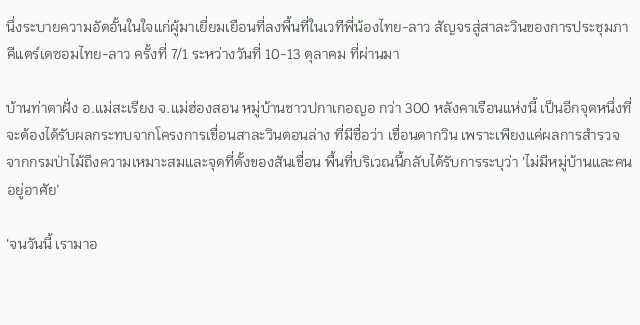นึ่งระบายความอัดอั้นในใจแก่ผู้มาเยี่ยมเยือนที่ลงพื้นที่ในเวทีพี่น้องไทย-ลาว สัญจรสู่สาละวินของการประชุมภาคีแตร์เดซอมไทย-ลาว ครั้งที่ 7/1 ระหว่างวันที่ 10-13 ตุลาคม ที่ผ่านมา

บ้านท่าตาฝั่ง อ.แม่สะเรียง จ.แม่ฮ่องสอน หมู่บ้านชาวปกาเกอญอ กว่า 300 หลังคาเรือนแห่งนี้ เป็นอีกจุดหนึ่งที่จะต้องได้รับผลกระทบจากโครงการเขื่อนสาละวินตอนล่าง ที่มีชื่อว่า เขื่อนดากวิน เพราะเพียงแค่ผลการสำรวจจากกรมป่าไม้ถึงความเหมาะสมและจุดที่ตั้งของสันเขื่อน พื้นที่บริเวณนี้กลับได้รับการระบุว่า ‘ไม่มีหมู่บ้านและคนอยู่อาศัย’

‘จนวันนี้ เรามาอ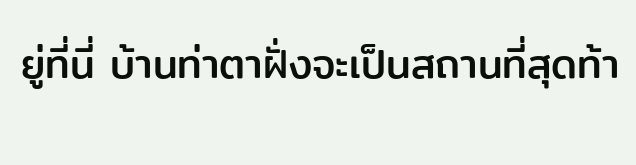ยู่ที่นี่ บ้านท่าตาฝั่งจะเป็นสถานที่สุดท้า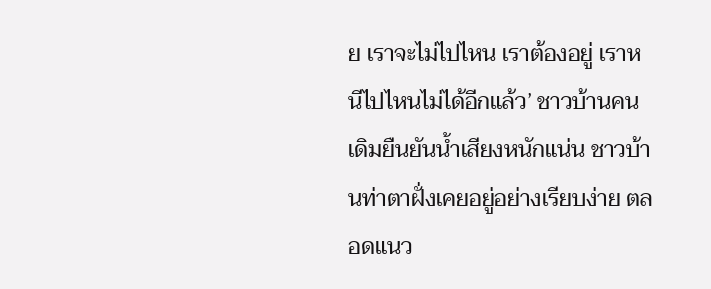ย เราจะไม่ไปไหน เราต้องอยู่ เราหนีไปไหนไม่ได้อีกแล้ว’ ชาวบ้านคนเดิมยืนยันน้ำเสียงหนักแน่น ชาวบ้านท่าตาฝั่งเคยอยู่อย่างเรียบง่าย ตลอดแนว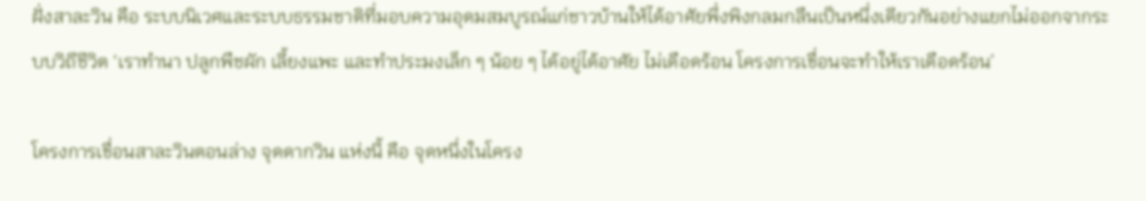ฝั่งสาละวิน คือ ระบบนิเวศและระบบธรรมชาติที่มอบความอุดมสมบูรณ์แก่ชาวบ้านให้ได้อาศัยพึ่งพิงกลมกลืนเป็นหนึ่งเดียวกันอย่างแยกไม่ออกจากระบบวิถีชีวิต ‘เราทำนา ปลูกพืชผัก เลี้ยงแพะ และทำประมงเล็ก ๆ น้อย ๆ ได้อยู่ได้อาศัย ไม่เดือดร้อน โครงการเขื่อนจะทำให้เราเดือดร้อน’

โครงการเขื่อนสาละวินตอนล่าง จุดดากวิน แห่งนี้ คือ จุดหนึ่งในโครง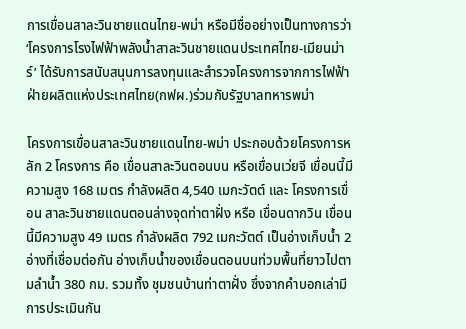การเขื่อนสาละวินชายแดนไทย-พม่า หรือมีชื่ออย่างเป็นทางการว่า ‘โครงการโรงไฟฟ้าพลังน้ำสาละวินชายแดนประเทศไทย-เมียนม่าร์’ ได้รับการสนับสนุนการลงทุนและสำรวจโครงการจากการไฟฟ้าฝ่ายผลิตแห่งประเทศไทย(กฟผ.)ร่วมกับรัฐบาลทหารพม่า

โครงการเขื่อนสาละวินชายแดนไทย-พม่า ประกอบด้วยโครงการหลัก 2 โครงการ คือ เขื่อนสาละวินตอนบน หรือเขื่อนเว่ยจี เขื่อนนี้มีความสูง 168 เมตร กำลังผลิต 4,540 เมกะวัตต์ และ โครงการเขื่อน สาละวินชายแดนตอนล่างจุดท่าตาฝั่ง หรือ เขื่อนดากวิน เขื่อนนี้มีความสูง 49 เมตร กำลังผลิต 792 เมกะวัตต์ เป็นอ่างเก็บน้ำ 2 อ่างที่เชื่อมต่อกัน อ่างเก็บน้ำของเขื่อนตอนบนท่วมพื้นที่ยาวไปตามลำน้ำ 380 กม. รวมทั้ง ชุมชนบ้านท่าตาฝั่ง ซึ่งจากคำบอกเล่ามีการประเมินกัน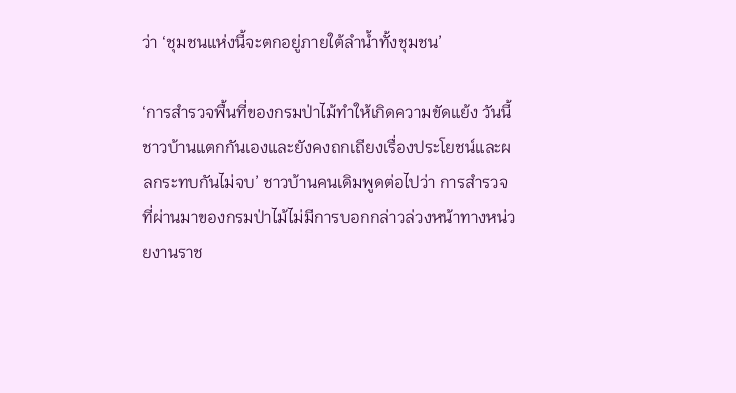ว่า ‘ชุมชนแห่งนี้จะตกอยู่ภายใต้ลำน้ำทั้งชุมชน’

‘การสำรวจพื้นที่ของกรมป่าไม้ทำให้เกิดความขัดแย้ง วันนี้ ชาวบ้านแตกกันเองและยังคงถกเถียงเรื่องประโยชน์และผลกระทบกันไม่จบ’ ชาวบ้านคนเดิมพูดต่อไปว่า การสำรวจที่ผ่านมาของกรมป่าไม้ไม่มีการบอกกล่าวล่วงหน้าทางหน่วยงานราช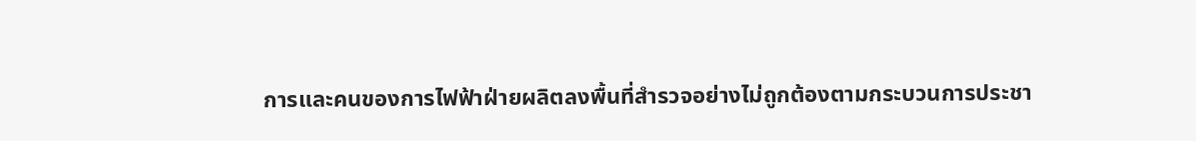การและคนของการไฟฟ้าฝ่ายผลิตลงพื้นที่สำรวจอย่างไม่ถูกต้องตามกระบวนการประชา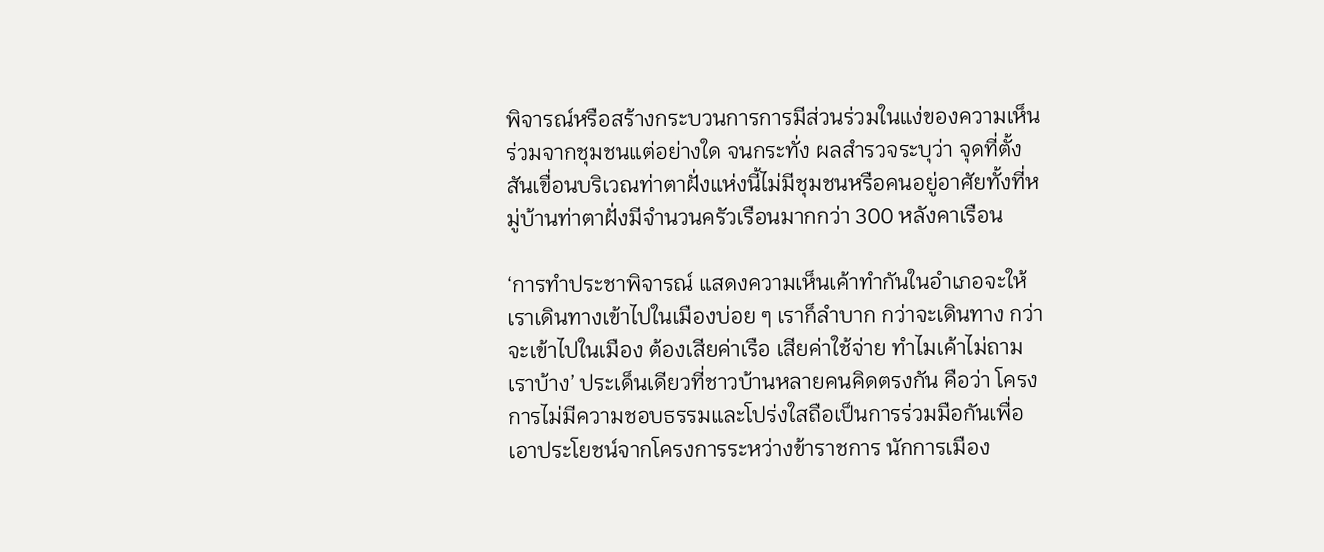พิจารณ์หรือสร้างกระบวนการการมีส่วนร่วมในแง่ของความเห็นร่วมจากชุมชนแต่อย่างใด จนกระทั่ง ผลสำรวจระบุว่า จุดที่ตั้งสันเขื่อนบริเวณท่าตาฝั่งแห่งนี้ไม่มีชุมชนหรือคนอยู่อาศัยทั้งที่หมู่บ้านท่าตาฝั่งมีจำนวนครัวเรือนมากกว่า 300 หลังคาเรือน

‘การทำประชาพิจารณ์ แสดงความเห็นเค้าทำกันในอำเภอจะให้เราเดินทางเข้าไปในเมืองบ่อย ๆ เราก็ลำบาก กว่าจะเดินทาง กว่าจะเข้าไปในเมือง ต้องเสียค่าเรือ เสียค่าใช้จ่าย ทำไมเค้าไม่ถามเราบ้าง’ ประเด็นเดียวที่ชาวบ้านหลายคนคิดตรงกัน คือว่า โครงการไม่มีความชอบธรรมและโปร่งใสถือเป็นการร่วมมือกันเพื่อเอาประโยชน์จากโครงการระหว่างข้าราชการ นักการเมือง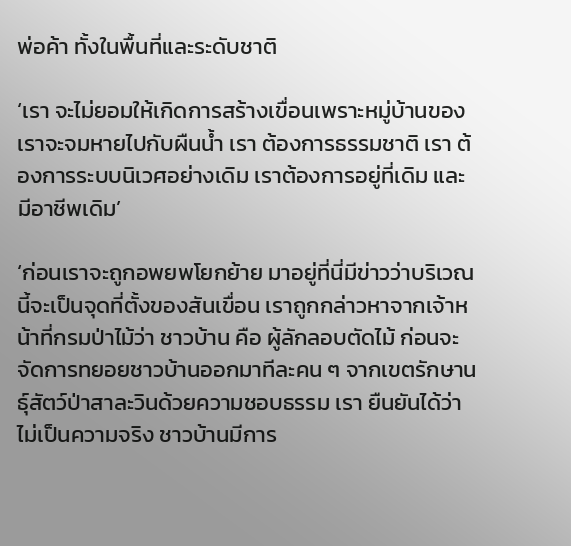พ่อค้า ทั้งในพื้นที่และระดับชาติ

‘เรา จะไม่ยอมให้เกิดการสร้างเขื่อนเพราะหมู่บ้านของเราจะจมหายไปกับผืนน้ำ เรา ต้องการธรรมชาติ เรา ต้องการระบบนิเวศอย่างเดิม เราต้องการอยู่ที่เดิม และมีอาชีพเดิม’

‘ก่อนเราจะถูกอพยพโยกย้าย มาอยู่ที่นี่มีข่าวว่าบริเวณนี้จะเป็นจุดที่ตั้งของสันเขื่อน เราถูกกล่าวหาจากเจ้าหน้าที่กรมป่าไม้ว่า ชาวบ้าน คือ ผู้ลักลอบตัดไม้ ก่อนจะจัดการทยอยชาวบ้านออกมาทีละคน ๆ จากเขตรักษานธุ์สัตว์ป่าสาละวินด้วยความชอบธรรม เรา ยืนยันได้ว่า ไม่เป็นความจริง ชาวบ้านมีการ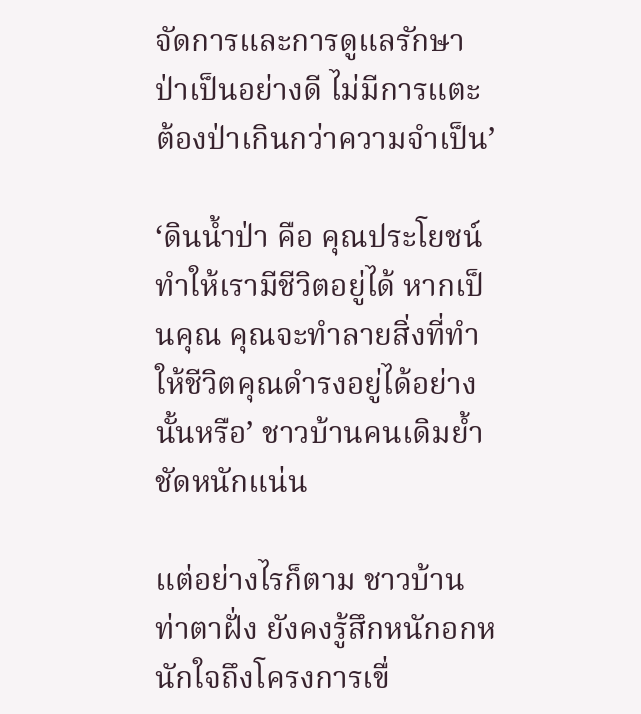จัดการและการดูแลรักษาป่าเป็นอย่างดี ไม่มีการแตะต้องป่าเกินกว่าความจำเป็น’

‘ดินน้ำป่า คือ คุณประโยชน์ทำให้เรามีชีวิตอยู่ได้ หากเป็นคุณ คุณจะทำลายสิ่งที่ทำให้ชีวิตคุณดำรงอยู่ได้อย่างนั้นหรือ’ ชาวบ้านคนเดิมย้ำชัดหนักแน่น

แต่อย่างไรก็ตาม ชาวบ้านท่าตาฝั่ง ยังคงรู้สึกหนักอกหนักใจถึงโครงการเขื่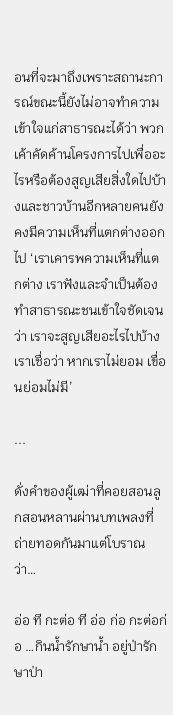อนที่จะมาถึงเพราะสถานะการณ์ขณะนี้ยังไม่อาจทำความเข้าใจแก่สาธารณะได้ว่า พวกเค้าคัดค้านโครงการไปเพื่ออะไรหรือต้องสูญเสียสิ่งใดไปบ้างและชาวบ้านอีกหลายคนยังคงมีความเห็นที่แตกต่างออกไป ‘เราเคารพความเห็นที่แตกต่าง เราฟังและจำเป็นต้องทำสาธารณะชนเข้าใจชัดเจนว่า เราจะสูญเสียอะไรไปบ้าง เราเชื่อว่า หากเราไม่ยอม เขื่อนย่อมไม่มี’

...

ดั่งคำของผู้เฒ่าที่คอยสอนลูกสอนหลานผ่านบทเพลงที่ถ่ายทอดกันมาแต่โบราณว่า…

อ่อ ที กะต่อ ที อ่อ ก่อ กะต่อก่อ …กินน้ำรักษาน้ำ อยู่ป่ารักษาป่า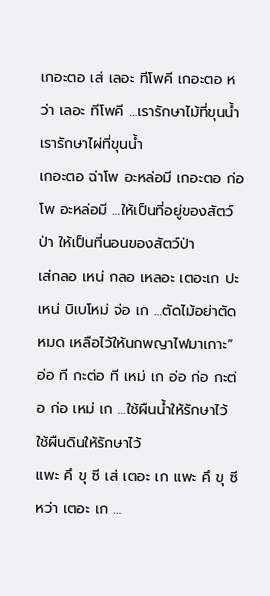เกอะตอ เส่ เลอะ ทีโพคี เกอะตอ หว่า เลอะ ทีโพคี …เรารักษาไม้ที่ขุนน้ำ เรารักษาไผ่ที่ขุนน้ำ
เกอะตอ ฉ่าโพ อะหล่อมี เกอะตอ ก่อโพ อะหล่อมี …ให้เป็นที่อยู่ของสัตว์ป่า ให้เป็นที่นอนของสัตว์ป่า
เส่กลอ เหน่ กลอ เหลอะ เตอะเก ปะ เหน่ บิเบโหม่ จ่อ เก …ตัดไม้อย่าตัดหมด เหลือไว้ให้นกพญาไฟมาเกาะ”
อ่อ ที กะต่อ ที เหม่ เก อ่อ ก่อ กะต่อ ก่อ เหม่ เก …ใช้ผืนน้ำให้รักษาไว้ ใช้ผืนดินให้รักษาไว้
แพะ คึ ขุ ซี เส่ เตอะ เก แพะ คึ ขุ ซี หว่า เตอะ เก …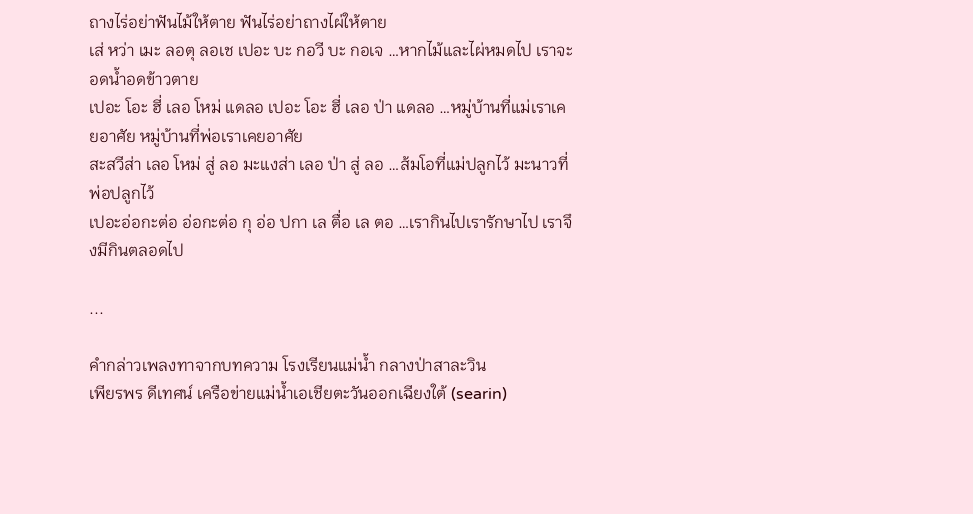ถางไร่อย่าฟันไม้ให้ตาย ฟันไร่อย่าถางไผ่ให้ตาย
เส่ หว่า เมะ ลอตุ ลอเช เปอะ บะ กอวี บะ กอเจ …หากไม้และไผ่หมดไป เราจะอดน้ำอดข้าวตาย
เปอะ โอะ ฮี่ เลอ โหม่ แดลอ เปอะ โอะ ฮี่ เลอ ป่า แดลอ …หมู่บ้านที่แม่เราเคยอาศัย หมู่บ้านที่พ่อเราเคยอาศัย
สะสวีส่า เลอ โหม่ สู่ ลอ มะแงส่า เลอ ป่า สู่ ลอ …ส้มโอที่แม่ปลูกไว้ มะนาวที่พ่อปลูกไว้
เปอะอ่อกะต่อ อ่อกะต่อ กุ อ่อ ปกา เล ตื่อ เล ตอ …เรากินไปเรารักษาไป เราจึงมีกินตลอดไป

...

คำกล่าวเพลงทาจากบทความ โรงเรียนแม่น้ำ กลางป่าสาละวิน
เพียรพร ดีเทศน์ เครือข่ายแม่น้ำเอเชียตะวันออกเฉียงใต้ (searin)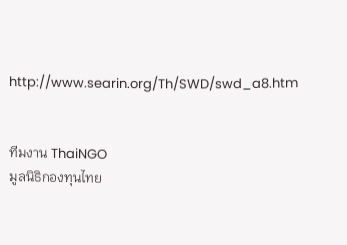http://www.searin.org/Th/SWD/swd_a8.htm


ทีมงาน ThaiNGO
มูลนิธิกองทุนไทย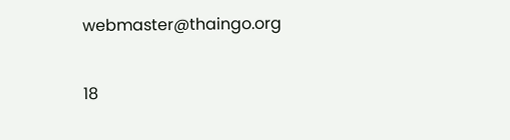webmaster@thaingo.org

18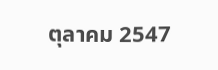ตุลาคม 2547